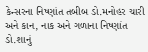કેન્સરના નિષ્ણાંત તબીબ ડો.મનોહર ચારી અને કાન, નાક અને ગળાના નિષ્ણાંત ડો.શાનું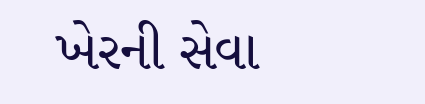ખેરની સેવા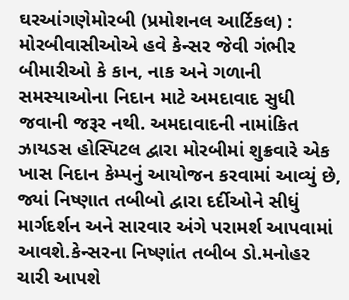ઘરઆંગણેમોરબી (પ્રમોશનલ આર્ટિકલ) : મોરબીવાસીઓએ હવે કેન્સર જેવી ગંભીર બીમારીઓ કે કાન, નાક અને ગળાની સમસ્યાઓના નિદાન માટે અમદાવાદ સુધી જવાની જરૂર નથી. અમદાવાદની નામાંકિત ઝાયડસ હોસ્પિટલ દ્વારા મોરબીમાં શુક્રવારે એક ખાસ નિદાન કેમ્પનું આયોજન કરવામાં આવ્યું છે, જ્યાં નિષ્ણાત તબીબો દ્વારા દર્દીઓને સીધું માર્ગદર્શન અને સારવાર અંગે પરામર્શ આપવામાં આવશે.કેન્સરના નિષ્ણાંત તબીબ ડો.મનોહર ચારી આપશે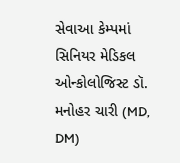સેવાઆ કેમ્પમાં સિનિયર મેડિકલ ઓન્કોલોજિસ્ટ ડૉ. મનોહર ચારી (MD, DM)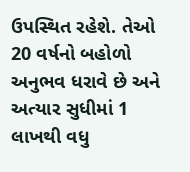ઉપસ્થિત રહેશે. તેઓ 20 વર્ષનો બહોળો અનુભવ ધરાવે છે અને અત્યાર સુધીમાં 1 લાખથી વધુ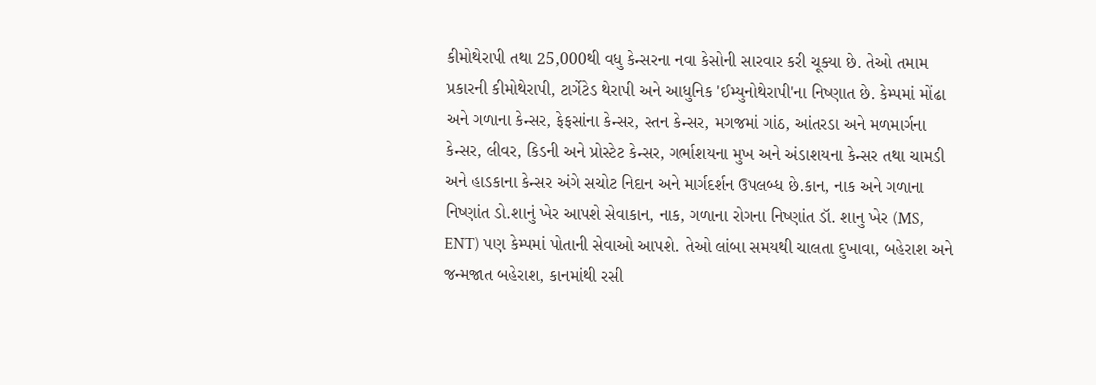કીમોથેરાપી તથા 25,000થી વધુ કેન્સરના નવા કેસોની સારવાર કરી ચૂક્યા છે. તેઓ તમામ પ્રકારની કીમોથેરાપી, ટાર્ગેટેડ થેરાપી અને આધુનિક 'ઈમ્યુનોથેરાપી'ના નિષ્ણાત છે. કેમ્પમાં મોંઢા અને ગળાના કેન્સર, ફેફસાંના કેન્સર, સ્તન કેન્સર, મગજમાં ગાંઠ, આંતરડા અને મળમાર્ગના કેન્સર, લીવર, કિડની અને પ્રોસ્ટેટ કેન્સર, ગર્ભાશયના મુખ અને અંડાશયના કેન્સર તથા ચામડી અને હાડકાના કેન્સર અંગે સચોટ નિદાન અને માર્ગદર્શન ઉપલબ્ધ છે.કાન, નાક અને ગળાના નિષ્ણાંત ડો.શાનું ખેર આપશે સેવાકાન, નાક, ગળાના રોગના નિષ્ણાંત ડૉ. શાનુ ખેર (MS, ENT) પણ કેમ્પમાં પોતાની સેવાઓ આપશે. તેઓ લાંબા સમયથી ચાલતા દુખાવા, બહેરાશ અને જન્મજાત બહેરાશ, કાનમાંથી રસી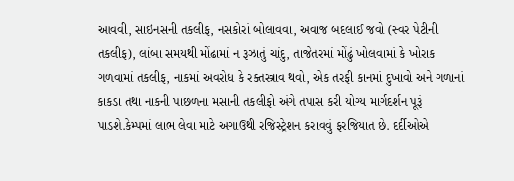આવવી, સાઇનસની તકલીફ, નસકોરાં બોલાવવા, અવાજ બદલાઈ જવો (સ્વર પેટીની તકલીફ), લાંબા સમયથી મોંઢામાં ન રૂઝાતું ચાંદુ, તાજેતરમાં મોંઢું ખોલવામાં કે ખોરાક ગળવામાં તકલીફ, નાકમાં અવરોધ કે રક્તસ્ત્રાવ થવો, એક તરફી કાનમાં દુખાવો અને ગળાનાં કાકડા તથા નાકની પાછળના મસાની તકલીફો અંગે તપાસ કરી યોગ્ય માર્ગદર્શન પૂરૂં પાડશે.કેમ્પમાં લાભ લેવા માટે અગાઉથી રજિસ્ટ્રેશન કરાવવું ફરજિયાત છે. દર્દીઓએ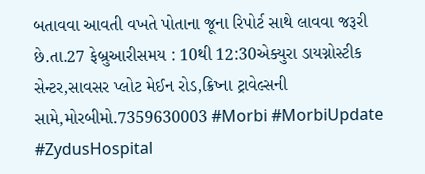બતાવવા આવતી વખતે પોતાના જૂના રિપોર્ટ સાથે લાવવા જરૂરી છે.તા.27 ફેબ્રુઆરીસમય : 10થી 12:30એક્યુરા ડાયગ્નોસ્ટીક સેન્ટર,સાવસર પ્લોટ મેઈન રોડ,ક્રિષ્ના ટ્રાવેલ્સની સામે,મોરબીમો.7359630003 #Morbi #MorbiUpdate #ZydusHospital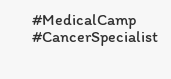#MedicalCamp #CancerSpecialist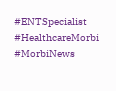#ENTSpecialist #HealthcareMorbi #MorbiNews